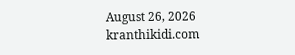August 26, 2026
kranthikidi.com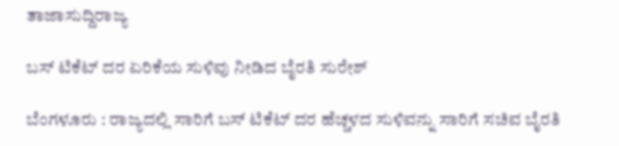ತಾಜಾಸುದ್ದಿರಾಜ್ಯ

ಬಸ್ ಟಿಕೆಟ್ ದರ ಏರಿಕೆಯ ಸುಳಿವು ನೀಡಿದ ಬೈರತಿ ಸುರೇಶ್

ಬೆಂಗಳೂರು : ರಾಜ್ಯದಲ್ಲಿ ಸಾರಿಗೆ ಬಸ್ ಟಿಕೆಟ್ ದರ ಹೆಚ್ಚಳದ ಸುಳಿವನ್ನು ಸಾರಿಗೆ ಸಚಿವ ಬೈರತಿ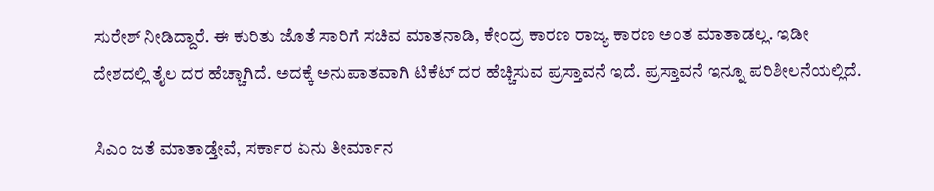ಸುರೇಶ್ ನೀಡಿದ್ದಾರೆ. ಈ ಕುರಿತು ಜೊತೆ ಸಾರಿಗೆ ಸಚಿವ ಮಾತನಾಡಿ, ಕೇಂದ್ರ ಕಾರಣ ರಾಜ್ಯ ಕಾರಣ ಅಂತ ಮಾತಾಡಲ್ಲ. ಇಡೀ ದೇಶದಲ್ಲಿ ತೈಲ ದರ ಹೆಚ್ಚಾಗಿದೆ. ಅದಕ್ಕೆ ಅನುಪಾತವಾಗಿ ಟಿಕೆಟ್ ದರ ಹೆಚ್ಚಿಸುವ ಪ್ರಸ್ತಾವನೆ ಇದೆ. ಪ್ರಸ್ತಾವನೆ ಇನ್ನೂ ಪರಿಶೀಲನೆಯಲ್ಲಿದೆ.

ಸಿಎಂ ಜತೆ ಮಾತಾಡ್ತೇವೆ, ಸರ್ಕಾರ ಏನು ತೀರ್ಮಾನ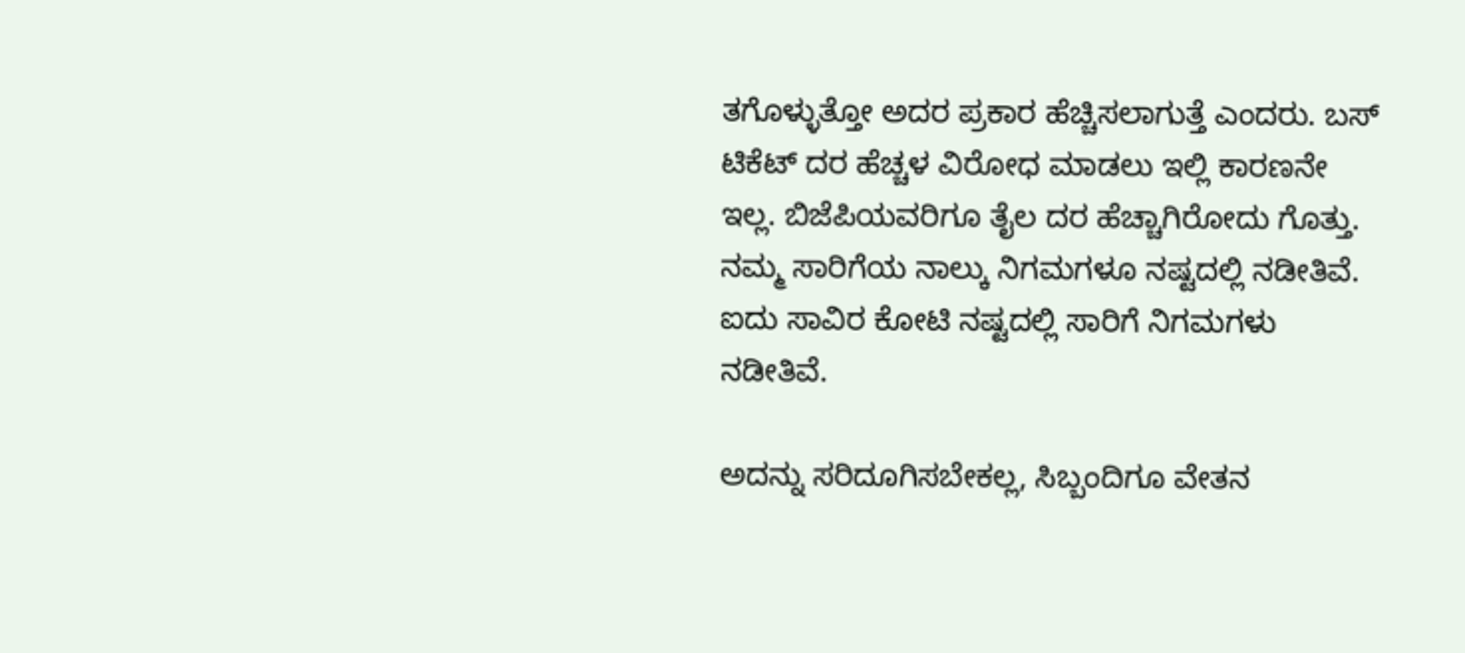ತಗೊಳ್ಳುತ್ತೋ ಅದರ ಪ್ರಕಾರ ಹೆಚ್ಚಿಸಲಾಗುತ್ತೆ ಎಂದರು. ಬಸ್ ಟಿಕೆಟ್ ದರ ಹೆಚ್ಚಳ ವಿರೋಧ ಮಾಡಲು ಇಲ್ಲಿ ಕಾರಣನೇ ಇಲ್ಲ. ಬಿಜೆಪಿಯವರಿಗೂ ತೈಲ ದರ ಹೆಚ್ಚಾಗಿರೋದು ಗೊತ್ತು. ನಮ್ಮ ಸಾರಿಗೆಯ ನಾಲ್ಕು ನಿಗಮಗಳೂ ನಷ್ಟದಲ್ಲಿ ನಡೀತಿವೆ. ಐದು ಸಾವಿರ ಕೋಟಿ ನಷ್ಟದಲ್ಲಿ ಸಾರಿಗೆ ನಿಗಮಗಳು ನಡೀತಿವೆ.

ಅದನ್ನು ಸರಿದೂಗಿಸಬೇಕಲ್ಲ, ಸಿಬ್ಬಂದಿಗೂ ವೇತನ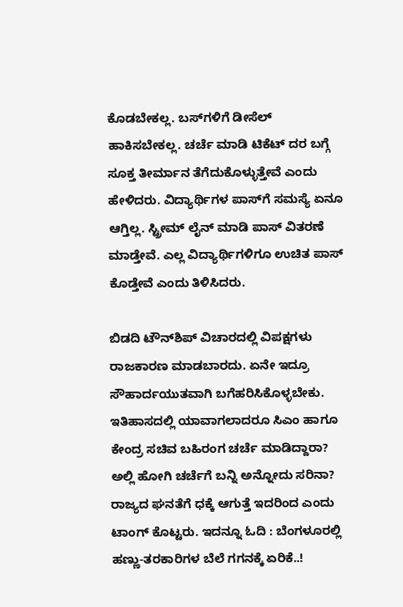ಕೊಡಬೇಕಲ್ಲ. ಬಸ್‌ಗಳಿಗೆ ಡೀಸೆಲ್ ಹಾಕಿಸಬೇಕಲ್ಲ. ಚರ್ಚೆ ಮಾಡಿ ಟಿಕೆಟ್ ದರ ಬಗ್ಗೆ ಸೂಕ್ತ ತೀರ್ಮಾನ ತೆಗೆದುಕೊಳ್ಳುತ್ತೇವೆ ಎಂದು ಹೇಳಿದರು. ವಿದ್ಯಾರ್ಥಿಗಳ ಪಾಸ್‌ಗೆ ಸಮಸ್ಯೆ ಏನೂ ಆಗ್ತಿಲ್ಲ. ಸ್ಟ್ರೀಮ್ ಲೈನ್ ಮಾಡಿ ಪಾಸ್ ವಿತರಣೆ ಮಾಡ್ತೇವೆ. ಎಲ್ಲ ವಿದ್ಯಾರ್ಥಿಗಳಿಗೂ ಉಚಿತ ಪಾಸ್ ಕೊಡ್ತೇವೆ ಎಂದು ತಿಳಿಸಿದರು.

ಬಿಡದಿ ಟೌನ್‌ಶಿಪ್ ವಿಚಾರದಲ್ಲಿ ವಿಪಕ್ಷಗಳು ರಾಜಕಾರಣ ಮಾಡಬಾರದು. ಏನೇ ಇದ್ರೂ ಸೌಹಾರ್ದಯುತವಾಗಿ ಬಗೆಹರಿಸಿಕೊಳ್ಳಬೇಕು. ಇತಿಹಾಸದಲ್ಲಿ ಯಾವಾಗಲಾದರೂ ಸಿಎಂ ಹಾಗೂ ಕೇಂದ್ರ ಸಚಿವ ಬಹಿರಂಗ ಚರ್ಚೆ ಮಾಡಿದ್ದಾರಾ? ಅಲ್ಲಿ ಹೋಗಿ ಚರ್ಚೆಗೆ ಬನ್ನಿ ಅನ್ನೋದು ಸರಿನಾ? ರಾಜ್ಯದ ಘನತೆಗೆ ಧಕ್ಕೆ ಆಗುತ್ತೆ ಇದರಿಂದ ಎಂದು ಟಾಂಗ್ ಕೊಟ್ಟರು. ಇದನ್ನೂ ಓದಿ : ಬೆಂಗಳೂರಲ್ಲಿ ಹಣ್ಣು-ತರಕಾರಿಗಳ ಬೆಲೆ ಗಗನಕ್ಕೆ ಏರಿಕೆ..!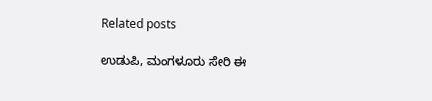Related posts

ಉಡುಪಿ, ಮಂಗಳೂರು ಸೇರಿ ಈ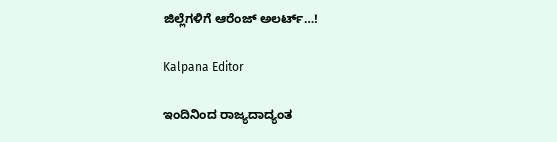ಜಿಲ್ಲೆಗಳಿಗೆ ಆರೆಂಜ್ ಅಲರ್ಟ್…!

Kalpana Editor

ಇಂದಿನಿಂದ ರಾಜ್ಯದಾದ್ಯಂತ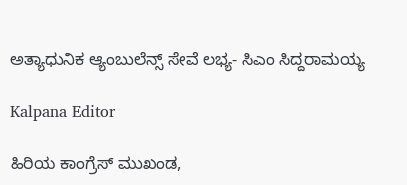ಅತ್ಯಾಧುನಿಕ ಆ್ಯಂಬುಲೆನ್ಸ್ ಸೇವೆ ಲಭ್ಯ- ಸಿಎಂ ಸಿದ್ದರಾಮಯ್ಯ

Kalpana Editor

ಹಿರಿಯ ಕಾಂಗ್ರೆಸ್ ಮುಖಂಡ,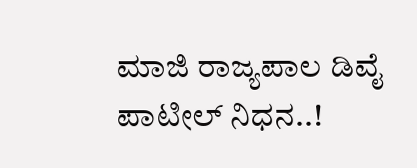ಮಾಜಿ ರಾಜ್ಯಪಾಲ ಡಿವೈ ಪಾಟೀಲ್ ನಿಧನ..!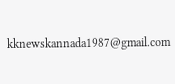kknewskannada1987@gmail.com